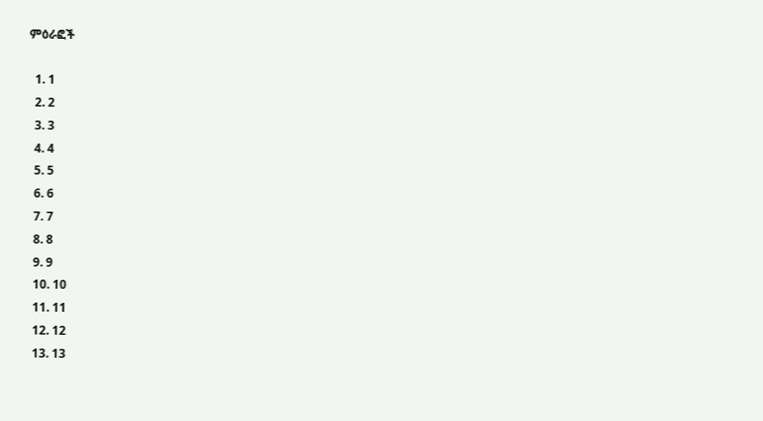ምዕራፎች

  1. 1
  2. 2
  3. 3
  4. 4
  5. 5
  6. 6
  7. 7
  8. 8
  9. 9
  10. 10
  11. 11
  12. 12
  13. 13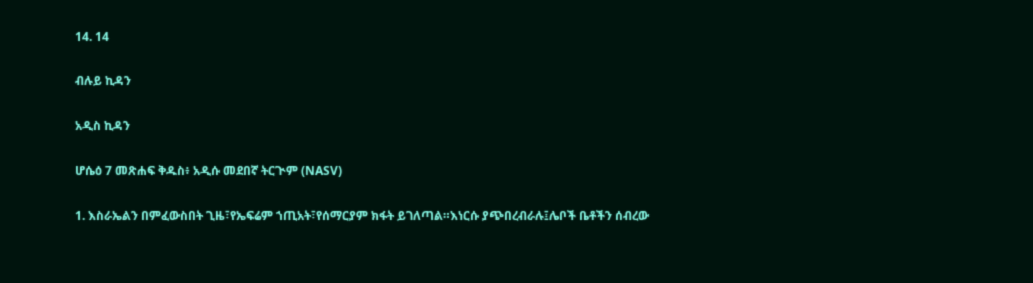14. 14

ብሉይ ኪዳን

አዲስ ኪዳን

ሆሴዕ 7 መጽሐፍ ቅዱስ፥ አዲሱ መደበኛ ትርጒም (NASV)

1. እስራኤልን በምፈውስበት ጊዜ፣የኤፍሬም ኀጢአት፣የሰማርያም ክፋት ይገለጣል።እነርሱ ያጭበረብራሉ፤ሌቦች ቤቶችን ሰብረው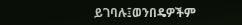ይገባሉ፤ወንበዴዎችም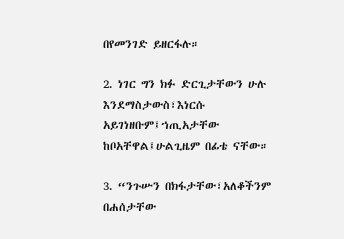በየመንገድ ይዘርፋሉ።

2. ነገር ግን ክፉ ድርጊታቸውን ሁሉ እንደማስታውስ፣እነርሱ አይገነዘቡም፤ኀጢአታቸው ከቦአቸዋል፤ሁልጊዜም በፊቴ ናቸው።

3. “ንጉሡን በክፋታቸው፣አለቆችንም በሐሰታቸው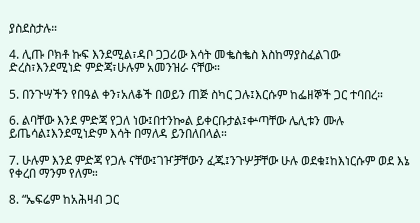ያስደስታሉ።

4. ሊጡ ቦክቶ ኩፍ እንደሚል፣ዳቦ ጋጋሪው እሳት መቈስቈስ እስከማያስፈልገው ድረስ፣እንደሚነድ ምድጃ፣ሁሉም አመንዝራ ናቸው።

5. በንጉሣችን የበዓል ቀን፣አለቆች በወይን ጠጅ ስካር ጋሉ፤እርሱም ከፌዘኞች ጋር ተባበረ።

6. ልባቸው እንደ ምድጃ የጋለ ነው፤በተንኰል ይቀርቡታል፤ቍጣቸው ሌሊቱን ሙሉ ይጤሳል፤እንደሚነድም እሳት በማለዳ ይንበለበላል።

7. ሁሉም እንደ ምድጃ የጋሉ ናቸው፤ገዦቻቸውን ፈጁ፤ንጉሦቻቸው ሁሉ ወደቁ፤ከእነርሱም ወደ እኔ የቀረበ ማንም የለም።

8. “ኤፍሬም ከአሕዛብ ጋር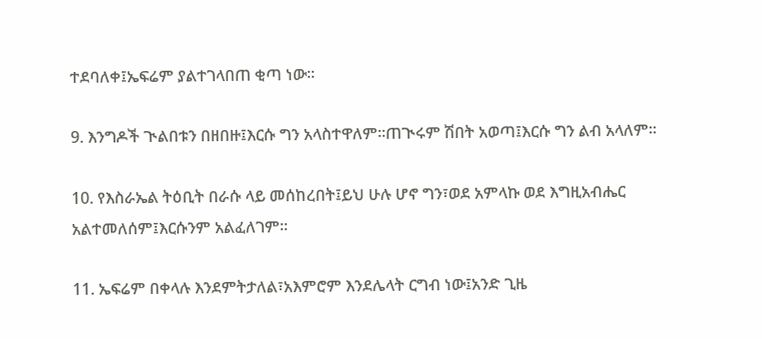ተደባለቀ፤ኤፍሬም ያልተገላበጠ ቂጣ ነው።

9. እንግዶች ጒልበቱን በዘበዙ፤እርሱ ግን አላስተዋለም።ጠጒሩም ሽበት አወጣ፤እርሱ ግን ልብ አላለም።

10. የእስራኤል ትዕቢት በራሱ ላይ መሰከረበት፤ይህ ሁሉ ሆኖ ግን፣ወደ አምላኩ ወደ እግዚአብሔር አልተመለሰም፤እርሱንም አልፈለገም።

11. ኤፍሬም በቀላሉ እንደምትታለል፣አእምሮም እንደሌላት ርግብ ነው፤አንድ ጊዜ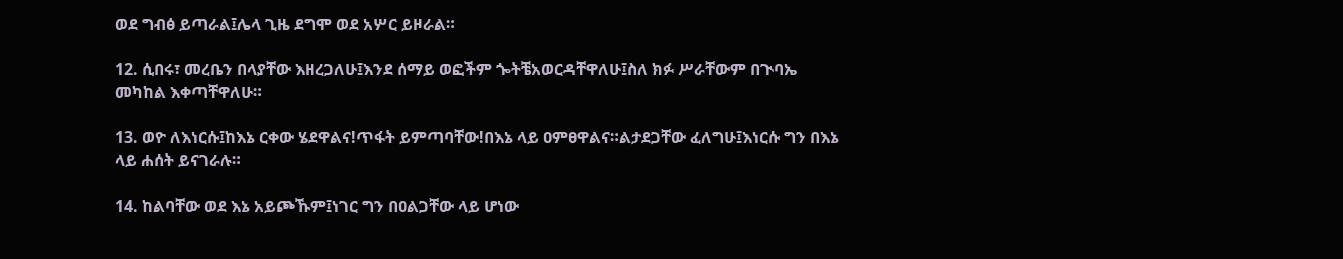ወደ ግብፅ ይጣራል፤ሌላ ጊዜ ደግሞ ወደ አሦር ይዞራል።

12. ሲበሩ፣ መረቤን በላያቸው እዘረጋለሁ፤እንደ ሰማይ ወፎችም ጐትቼአወርዳቸዋለሁ፤ስለ ክፉ ሥራቸውም በጒባኤ መካከል እቀጣቸዋለሁ።

13. ወዮ ለእነርሱ፤ከእኔ ርቀው ሄደዋልና!ጥፋት ይምጣባቸው!በእኔ ላይ ዐምፀዋልና።ልታደጋቸው ፈለግሁ፤እነርሱ ግን በእኔ ላይ ሐሰት ይናገራሉ።

14. ከልባቸው ወደ እኔ አይጮኹም፤ነገር ግን በዐልጋቸው ላይ ሆነው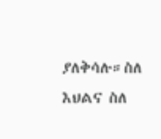ያለቅሳሉ።ስለ እህልና ስለ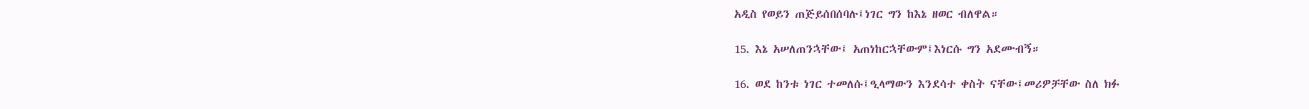አዲስ የወይን ጠጅይሰበሰባሉ፤ነገር ግን ከእኔ ዘወር ብለዋል።

15. እኔ አሠለጠንኋቸው፤ አጠነከርኋቸውም፤እነርሱ ግን አደሙብኝ።

16. ወደ ከንቱ ነገር ተመለሱ፤ዒላማውን እንደሳተ ቀስት ናቸው፤መሪዎቻቸው ስለ ክፉ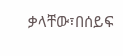ቃላቸው፣በሰይፍ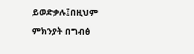ይወድቃሉ፤በዚህም ምክንያት በግብፅ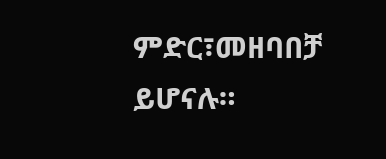ምድር፣መዘባበቻ ይሆናሉ።